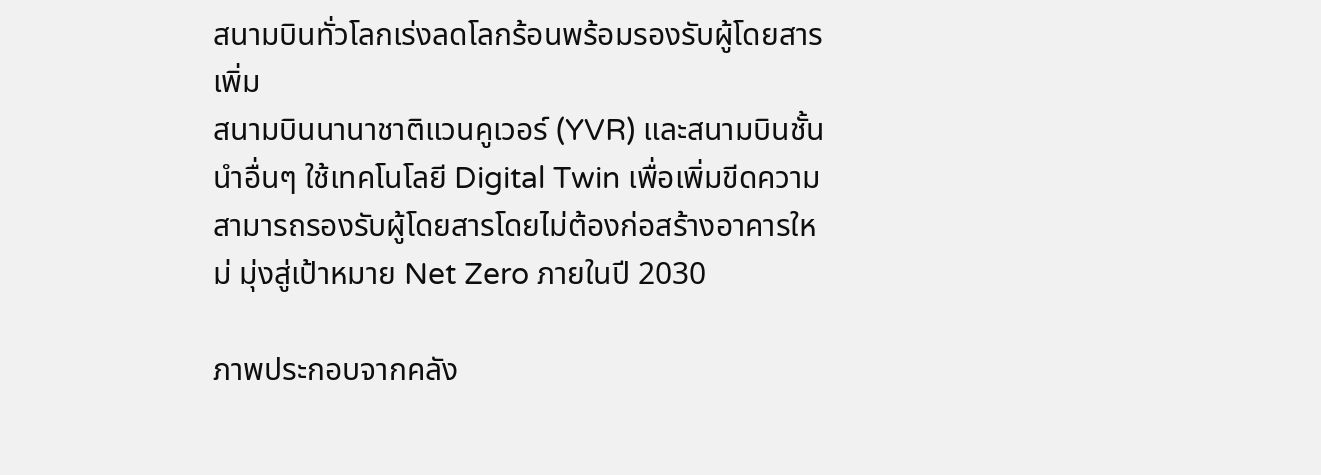สนามบินทั่วโลกเร่งลดโลกร้อนพร้อมรองรับผู้โดยสารเพิ่ม
สนามบินนานาชาติแวนคูเวอร์ (YVR) และสนามบินชั้นนำอื่นๆ ใช้เทคโนโลยี Digital Twin เพื่อเพิ่มขีดความสามารถรองรับผู้โดยสารโดยไม่ต้องก่อสร้างอาคารใหม่ มุ่งสู่เป้าหมาย Net Zero ภายในปี 2030

ภาพประกอบจากคลัง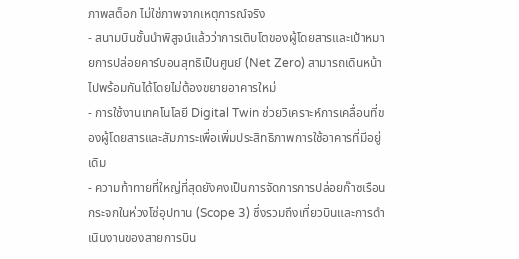ภาพสต็อก ไม่ใช่ภาพจากเหตุการณ์จริง
- สนามบินชั้นนำพิสูจน์แล้วว่าการเติบโตของผู้โดยสารและเป้าหมายการปล่อยคาร์บอนสุทธิเป็นศูนย์ (Net Zero) สามารถเดินหน้าไปพร้อมกันได้โดยไม่ต้องขยายอาคารใหม่
- การใช้งานเทคโนโลยี Digital Twin ช่วยวิเคราะห์การเคลื่อนที่ของผู้โดยสารและสัมภาระเพื่อเพิ่มประสิทธิภาพการใช้อาคารที่มีอยู่เดิม
- ความท้าทายที่ใหญ่ที่สุดยังคงเป็นการจัดการการปล่อยก๊าซเรือนกระจกในห่วงโซ่อุปทาน (Scope 3) ซึ่งรวมถึงเที่ยวบินและการดำเนินงานของสายการบิน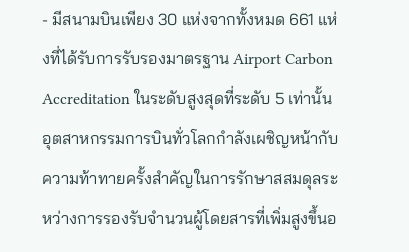- มีสนามบินเพียง 30 แห่งจากทั้งหมด 661 แห่งที่ได้รับการรับรองมาตรฐาน Airport Carbon Accreditation ในระดับสูงสุดที่ระดับ 5 เท่านั้น
อุตสาหกรรมการบินทั่วโลกกำลังเผชิญหน้ากับความท้าทายครั้งสำคัญในการรักษาสสมดุลระหว่างการรองรับจำนวนผู้โดยสารที่เพิ่มสูงขึ้นอ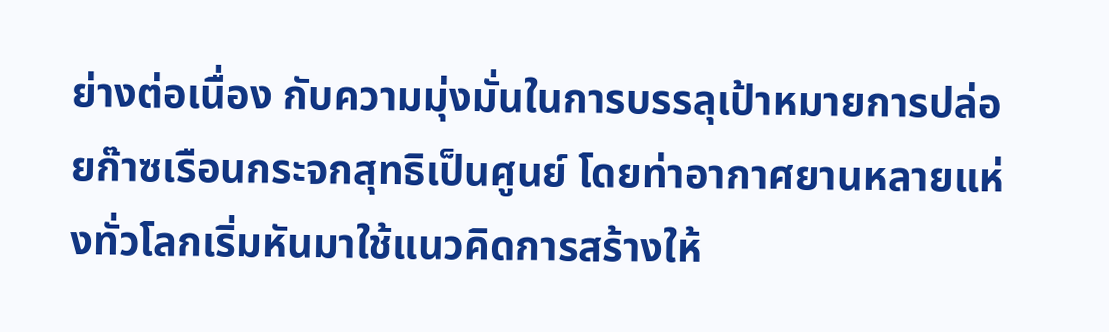ย่างต่อเนื่อง กับความมุ่งมั่นในการบรรลุเป้าหมายการปล่อยก๊าซเรือนกระจกสุทธิเป็นศูนย์ โดยท่าอากาศยานหลายแห่งทั่วโลกเริ่มหันมาใช้แนวคิดการสร้างให้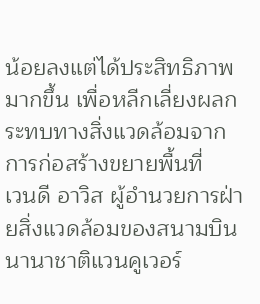น้อยลงแต่ได้ประสิทธิภาพมากขึ้น เพื่อหลีกเลี่ยงผลกระทบทางสิ่งแวดล้อมจากการก่อสร้างขยายพื้นที่
เวนดี อาวิส ผู้อำนวยการฝ่ายสิ่งแวดล้อมของสนามบินนานาชาติแวนคูเวอร์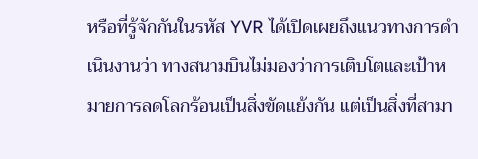หรือที่รู้จักกันในรหัส YVR ได้เปิดเผยถึงแนวทางการดำเนินงานว่า ทางสนามบินไม่มองว่าการเติบโตและเป้าหมายการลดโลกร้อนเป็นสิ่งขัดแย้งกัน แต่เป็นสิ่งที่สามา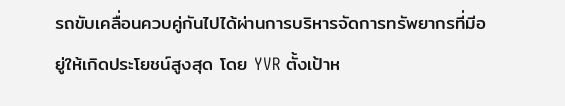รถขับเคลื่อนควบคู่กันไปได้ผ่านการบริหารจัดการทรัพยากรที่มีอยู่ให้เกิดประโยชน์สูงสุด โดย YVR ตั้งเป้าห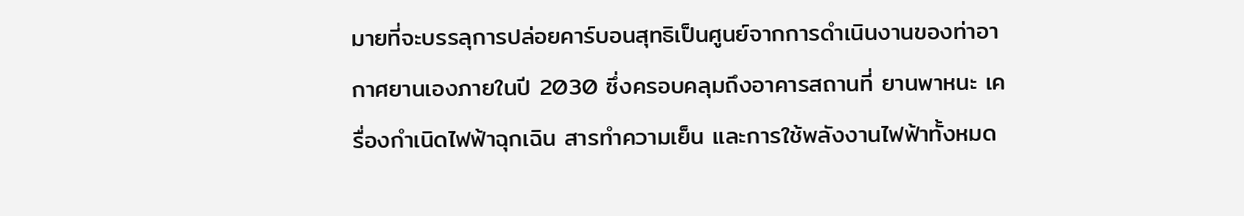มายที่จะบรรลุการปล่อยคาร์บอนสุทธิเป็นศูนย์จากการดำเนินงานของท่าอากาศยานเองภายในปี 2030 ซึ่งครอบคลุมถึงอาคารสถานที่ ยานพาหนะ เครื่องกำเนิดไฟฟ้าฉุกเฉิน สารทำความเย็น และการใช้พลังงานไฟฟ้าทั้งหมด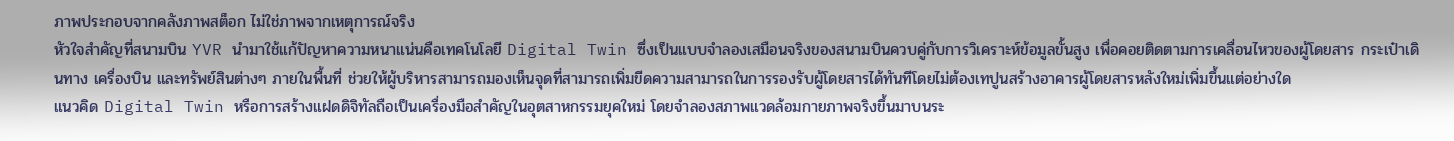ภาพประกอบจากคลังภาพสต็อก ไม่ใช่ภาพจากเหตุการณ์จริง
หัวใจสำคัญที่สนามบิน YVR นำมาใช้แก้ปัญหาความหนาแน่นคือเทคโนโลยี Digital Twin ซึ่งเป็นแบบจำลองเสมือนจริงของสนามบินควบคู่กับการวิเคราะห์ข้อมูลขั้นสูง เพื่อคอยติดตามการเคลื่อนไหวของผู้โดยสาร กระเป๋าเดินทาง เครื่องบิน และทรัพย์สินต่างๆ ภายในพื้นที่ ช่วยให้ผู้บริหารสามารถมองเห็นจุดที่สามารถเพิ่มขีดความสามารถในการรองรับผู้โดยสารได้ทันทีโดยไม่ต้องเทปูนสร้างอาคารผู้โดยสารหลังใหม่เพิ่มขึ้นแต่อย่างใด
แนวคิด Digital Twin หรือการสร้างแฝดดิจิทัลถือเป็นเครื่องมือสำคัญในอุตสาหกรรมยุคใหม่ โดยจำลองสภาพแวดล้อมกายภาพจริงขึ้นมาบนระ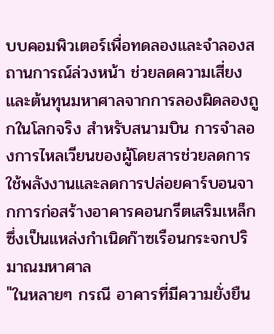บบคอมพิวเตอร์เพื่อทดลองและจำลองสถานการณ์ล่วงหน้า ช่วยลดความเสี่ยงและต้นทุนมหาศาลจากการลองผิดลองถูกในโลกจริง สำหรับสนามบิน การจำลองการไหลเวียนของผู้โดยสารช่วยลดการใช้พลังงานและลดการปล่อยคาร์บอนจากการก่อสร้างอาคารคอนกรีตเสริมเหล็กซึ่งเป็นแหล่งกำเนิดก๊าซเรือนกระจกปริมาณมหาศาล
"ในหลายๆ กรณี อาคารที่มีความยั่งยืน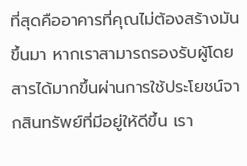ที่สุดคืออาคารที่คุณไม่ต้องสร้างมันขึ้นมา หากเราสามารถรองรับผู้โดยสารได้มากขึ้นผ่านการใช้ประโยชน์จากสินทรัพย์ที่มีอยู่ให้ดีขึ้น เรา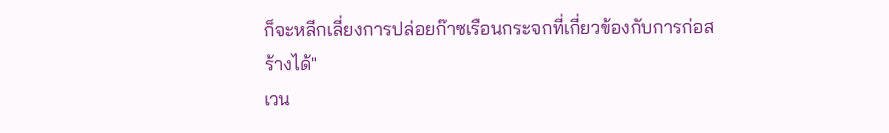ก็จะหลีกเลี่ยงการปล่อยก๊าซเรือนกระจกที่เกี่ยวข้องกับการก่อสร้างได้"
เวน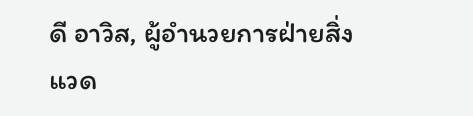ดี อาวิส, ผู้อำนวยการฝ่ายสิ่งแวด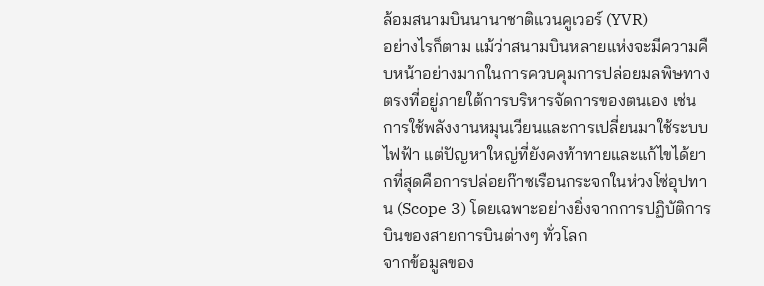ล้อมสนามบินนานาชาติแวนคูเวอร์ (YVR)
อย่างไรก็ตาม แม้ว่าสนามบินหลายแห่งจะมีความคืบหน้าอย่างมากในการควบคุมการปล่อยมลพิษทางตรงที่อยู่ภายใต้การบริหารจัดการของตนเอง เช่น การใช้พลังงานหมุนเวียนและการเปลี่ยนมาใช้ระบบไฟฟ้า แต่ปัญหาใหญ่ที่ยังคงท้าทายและแก้ไขได้ยากที่สุดคือการปล่อยก๊าซเรือนกระจกในห่วงโซ่อุปทาน (Scope 3) โดยเฉพาะอย่างยิ่งจากการปฏิบัติการบินของสายการบินต่างๆ ทั่วโลก
จากข้อมูลของ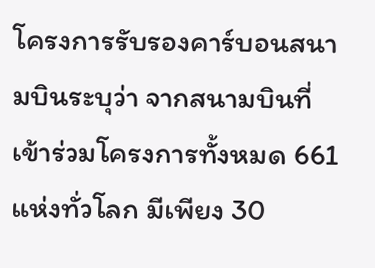โครงการรับรองคาร์บอนสนามบินระบุว่า จากสนามบินที่เข้าร่วมโครงการทั้งหมด 661 แห่งทั่วโลก มีเพียง 30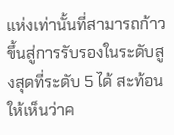แห่งเท่านั้นที่สามารถก้าวขึ้นสู่การรับรองในระดับสูงสุดที่ระดับ 5 ได้ สะท้อนให้เห็นว่าค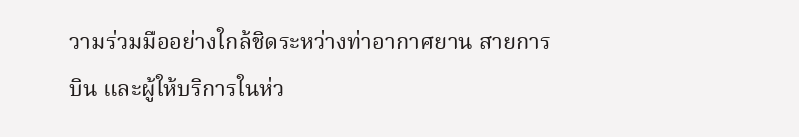วามร่วมมืออย่างใกล้ชิดระหว่างท่าอากาศยาน สายการบิน และผู้ให้บริการในห่ว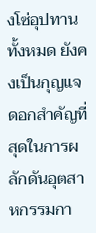งโซ่อุปทานทั้งหมด ยังคงเป็นกุญแจดอกสำคัญที่สุดในการผลักดันอุตสาหกรรมกา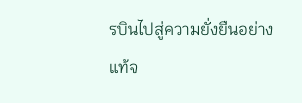รบินไปสู่ความยั่งยืนอย่างแท้จ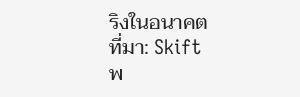ริงในอนาคต
ที่มา: Skift
พ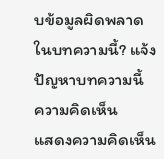บข้อมูลผิดพลาดในบทความนี้? แจ้งปัญหาบทความนี้
ความคิดเห็น
แสดงความคิดเห็น